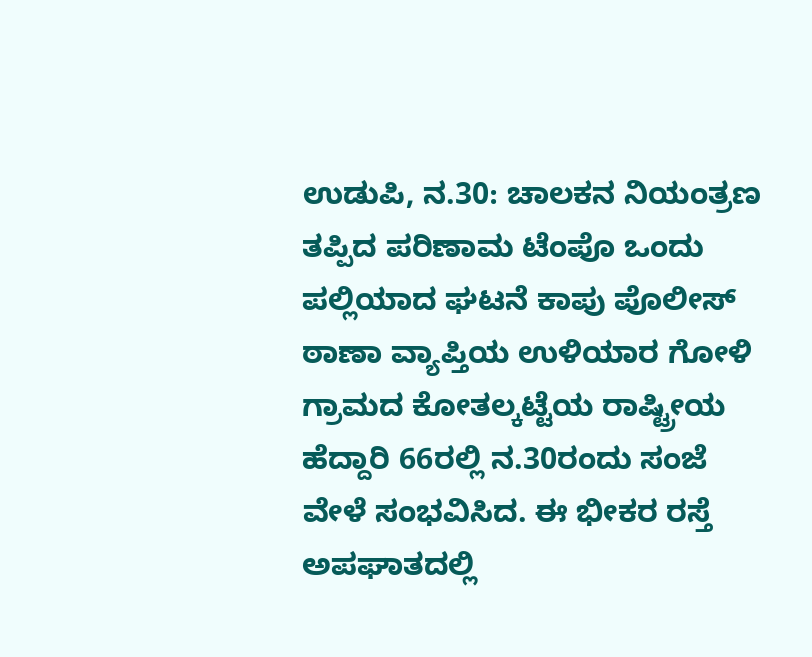ಉಡುಪಿ, ನ.30: ಚಾಲಕನ ನಿಯಂತ್ರಣ ತಪ್ಪಿದ ಪರಿಣಾಮ ಟೆಂಪೊ ಒಂದು ಪಲ್ಲಿಯಾದ ಘಟನೆ ಕಾಪು ಪೊಲೀಸ್ ಠಾಣಾ ವ್ಯಾಪ್ತಿಯ ಉಳಿಯಾರ ಗೋಳಿ ಗ್ರಾಮದ ಕೋತಲ್ಕಟ್ಟೆಯ ರಾಷ್ಟ್ರೀಯ ಹೆದ್ದಾರಿ 66ರಲ್ಲಿ ನ.30ರಂದು ಸಂಜೆ ವೇಳೆ ಸಂಭವಿಸಿದ. ಈ ಭೀಕರ ರಸ್ತೆ ಅಪಘಾತದಲ್ಲಿ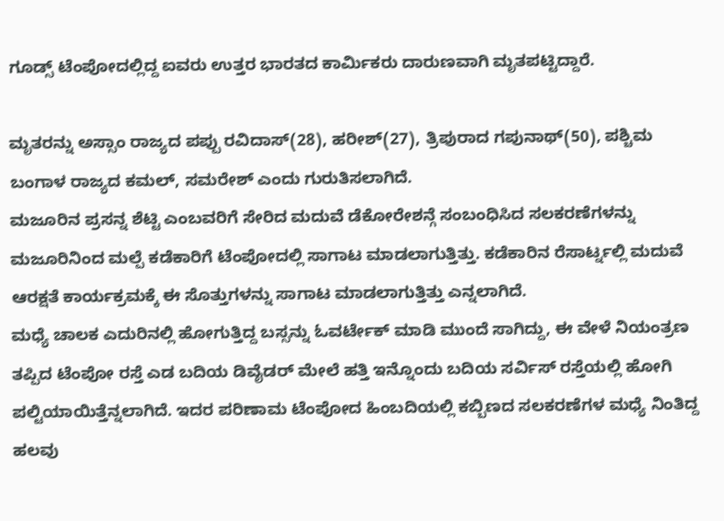ಗೂಡ್ಸ್ ಟೆಂಪೋದಲ್ಲಿದ್ದ ಐವರು ಉತ್ತರ ಭಾರತದ ಕಾರ್ಮಿಕರು ದಾರುಣವಾಗಿ ಮೃತಪಟ್ಟಿದ್ದಾರೆ.

ಮೃತರನ್ನು ಅಸ್ಸಾಂ ರಾಜ್ಯದ ಪಪ್ಪು ರವಿದಾಸ್(28), ಹರೀಶ್(27), ತ್ರಿಪುರಾದ ಗಪುನಾಥ್(50), ಪಶ್ಚಿಮ ಬಂಗಾಳ ರಾಜ್ಯದ ಕಮಲ್, ಸಮರೇಶ್ ಎಂದು ಗುರುತಿಸಲಾಗಿದೆ.
ಮಜೂರಿನ ಪ್ರಸನ್ನ ಶೆಟ್ಟಿ ಎಂಬವರಿಗೆ ಸೇರಿದ ಮದುವೆ ಡೆಕೋರೇಶನ್ಗೆ ಸಂಬಂಧಿಸಿದ ಸಲಕರಣೆಗಳನ್ನು ಮಜೂರಿನಿಂದ ಮಲ್ಪೆ ಕಡೆಕಾರಿಗೆ ಟೆಂಪೋದಲ್ಲಿ ಸಾಗಾಟ ಮಾಡಲಾಗುತ್ತಿತ್ತು. ಕಡೆಕಾರಿನ ರೆಸಾರ್ಟ್ನಲ್ಲಿ ಮದುವೆ ಆರಕ್ಷತೆ ಕಾರ್ಯಕ್ರಮಕ್ಕೆ ಈ ಸೊತ್ತುಗಳನ್ನು ಸಾಗಾಟ ಮಾಡಲಾಗುತ್ತಿತ್ತು ಎನ್ನಲಾಗಿದೆ.
ಮಧ್ಯೆ ಚಾಲಕ ಎದುರಿನಲ್ಲಿ ಹೋಗುತ್ತಿದ್ದ ಬಸ್ಸನ್ನು ಓವರ್ಟೇಕ್ ಮಾಡಿ ಮುಂದೆ ಸಾಗಿದ್ದು, ಈ ವೇಳೆ ನಿಯಂತ್ರಣ ತಪ್ಪಿದ ಟೆಂಪೋ ರಸ್ತೆ ಎಡ ಬದಿಯ ಡಿವೈಡರ್ ಮೇಲೆ ಹತ್ತಿ ಇನ್ನೊಂದು ಬದಿಯ ಸರ್ವಿಸ್ ರಸ್ತೆಯಲ್ಲಿ ಹೋಗಿ ಪಲ್ಟಿಯಾಯಿತ್ತೆನ್ನಲಾಗಿದೆ. ಇದರ ಪರಿಣಾಮ ಟೆಂಪೋದ ಹಿಂಬದಿಯಲ್ಲಿ ಕಬ್ಬಿಣದ ಸಲಕರಣೆಗಳ ಮಧ್ಯೆ ನಿಂತಿದ್ದ ಹಲವು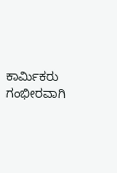ಕಾರ್ಮಿಕರು ಗಂಭೀರವಾಗಿ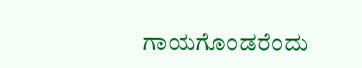ಗಾಯಗೊಂಡರೆಂದು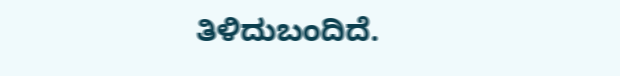ತಿಳಿದುಬಂದಿದೆ.